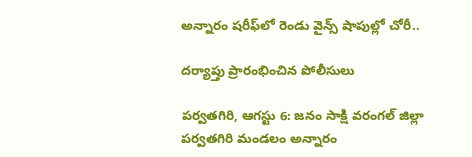అన్నారం షరీఫ్‌లో రెండు వైన్స్ షాపుల్లో చోరీ..

దర్యాప్తు ప్రారంభించిన పోలీసులు

పర్వతగిరి, ఆగస్టు 6: జనం సాక్షి వరంగల్ జిల్లా పర్వతగిరి మండలం అన్నారం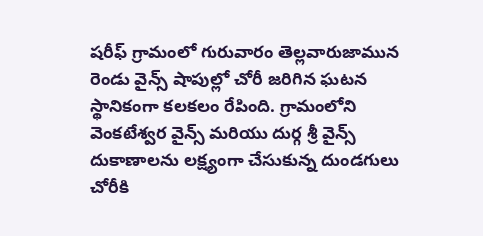షరీఫ్ గ్రామంలో గురువారం తెల్లవారుజామున రెండు వైన్స్ షాపుల్లో చోరీ జరిగిన ఘటన స్థానికంగా కలకలం రేపింది. గ్రామంలోని వెంకటేశ్వర వైన్స్ మరియు దుర్గ శ్రీ వైన్స్ దుకాణాలను లక్ష్యంగా చేసుకున్న దుండగులు చోరీకి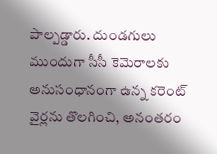పాల్పడ్డారు. దుండగులు ముందుగా సీసీ కెమెరాలకు అనుసంధానంగా ఉన్న కరెంట్ వైర్లను తొలగించి, అనంతరం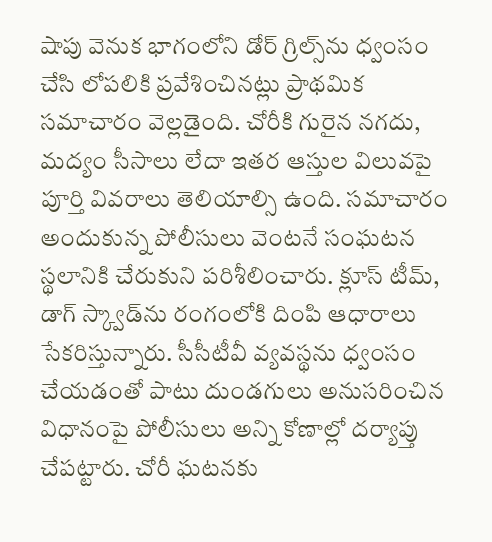షాపు వెనుక భాగంలోని డోర్ గ్రిల్స్‌ను ధ్వంసం చేసి లోపలికి ప్రవేశించినట్లు ప్రాథమిక సమాచారం వెల్లడైంది. చోరీకి గురైన నగదు, మద్యం సీసాలు లేదా ఇతర ఆస్తుల విలువపై పూర్తి వివరాలు తెలియాల్సి ఉంది. సమాచారం అందుకున్న పోలీసులు వెంటనే సంఘటన స్థలానికి చేరుకుని పరిశీలించారు. క్లూస్ టీమ్, డాగ్ స్క్వాడ్‌ను రంగంలోకి దింపి ఆధారాలు సేకరిస్తున్నారు. సీసీటీవీ వ్యవస్థను ధ్వంసం చేయడంతో పాటు దుండగులు అనుసరించిన విధానంపై పోలీసులు అన్ని కోణాల్లో దర్యాప్తు చేపట్టారు. చోరీ ఘటనకు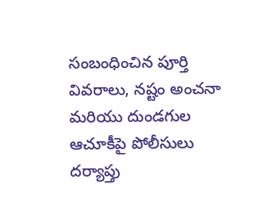సంబంధించిన పూర్తి వివరాలు, నష్టం అంచనా మరియు దుండగుల ఆచూకీపై పోలీసులు దర్యాప్తు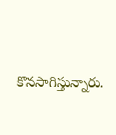కొనసాగిస్తున్నారు.